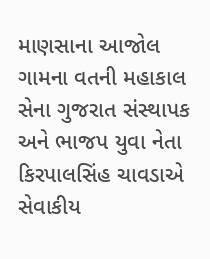માણસાના આજોલ ગામના વતની મહાકાલ સેના ગુજરાત સંસ્થાપક અને ભાજપ યુવા નેતા કિરપાલસિંહ ચાવડાએ સેવાકીય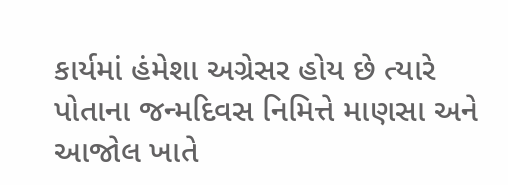કાર્યમાં હંમેશા અગ્રેસર હોય છે ત્યારે પોતાના જન્મદિવસ નિમિત્તે માણસા અને આજોલ ખાતે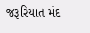જરૂરિયાત મંદ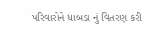પરિવારોને ધાબડા નું વિતરણ કરી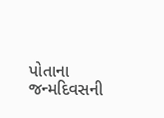પોતાના જન્મદિવસની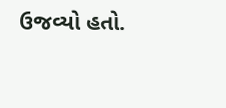ઉજવ્યો હતો.